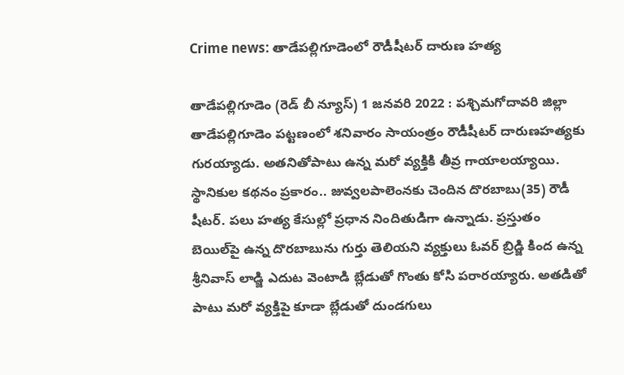Crime news: తాడేపల్లిగూడెంలో రౌడీషీటర్‌ దారుణ హత్య

తాడేపల్లిగూడెం (రెడ్ బీ న్యూస్) 1 జనవరి 2022 : పశ్చిమగోదావరి జిల్లా తాడేపల్లిగూడెం పట్టణంలో శనివారం సాయంత్రం రౌడీషీటర్‌ దారుణహత్యకు గురయ్యాడు. అతనితోపాటు ఉన్న మరో వ్యక్తికి తీవ్ర గాయాలయ్యాయి. స్థానికుల కథనం ప్రకారం.. జువ్వలపాలెంనకు చెందిన దొరబాబు(35) రౌడీ షీటర్. పలు హత్య కేసుల్లో ప్రధాన నిందితుడిగా ఉన్నాడు. ప్రస్తుతం బెయిల్‌పై ఉన్న దొరబాబును గుర్తు తెలియని వ్యక్తులు ఓవర్‌ బ్రిడ్జి కింద ఉన్న శ్రీనివాస్‌ లాడ్జి ఎదుట వెంటాడి బ్లేడుతో గొంతు కోసి పరారయ్యారు. అతడితో పాటు మరో వ్యక్తిపై కూడా బ్లేడుతో దుండగులు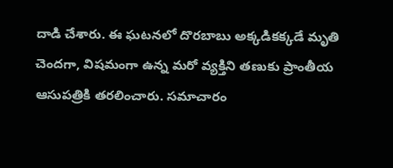దాడి చేశారు. ఈ ఘటనలో దొరబాబు అక్కడికక్కడే మృతి చెందగా, విషమంగా ఉన్న మరో వ్యక్తిని తణుకు ప్రాంతీయ ఆసుపత్రికి తరలించారు. సమాచారం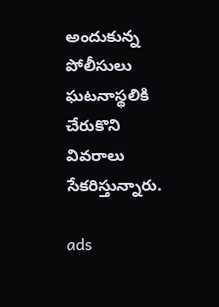అందుకున్న పోలీసులు ఘటనాస్థలికి చేరుకొని వివరాలు సేకరిస్తున్నారు.

ads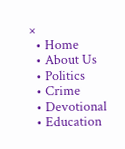×
  • Home
  • About Us
  • Politics
  • Crime
  • Devotional
  • Education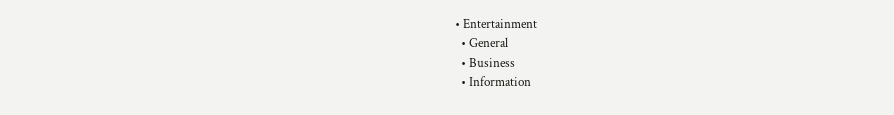• Entertainment
  • General
  • Business
  • Information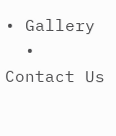• Gallery
  • Contact Us